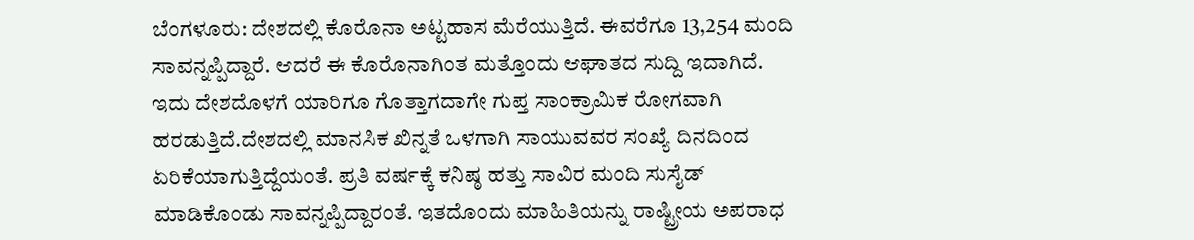ಬೆಂಗಳೂರು: ದೇಶದಲ್ಲಿ ಕೊರೊನಾ ಅಟ್ಟಹಾಸ ಮೆರೆಯುತ್ತಿದೆ. ಈವರೆಗೂ 13,254 ಮಂದಿ ಸಾವನ್ನಪ್ಪಿದ್ದಾರೆ. ಆದರೆ ಈ ಕೊರೊನಾಗಿಂತ ಮತ್ತೊಂದು ಆಘಾತದ ಸುದ್ದಿ ಇದಾಗಿದೆ. ಇದು ದೇಶದೊಳಗೆ ಯಾರಿಗೂ ಗೊತ್ತಾಗದಾಗೇ ಗುಪ್ತ ಸಾಂಕ್ರಾಮಿಕ ರೋಗವಾಗಿ ಹರಡುತ್ತಿದೆ.ದೇಶದಲ್ಲಿ ಮಾನಸಿಕ ಖಿನ್ನತೆ ಒಳಗಾಗಿ ಸಾಯುವವರ ಸಂಖ್ಯೆ ದಿನದಿಂದ ಏರಿಕೆಯಾಗುತ್ತಿದ್ದೆಯಂತೆ. ಪ್ರತಿ ವರ್ಷಕ್ಕೆ ಕನಿಷ್ಠ ಹತ್ತು ಸಾವಿರ ಮಂದಿ ಸುಸೈಡ್ ಮಾಡಿಕೊಂಡು ಸಾವನ್ನಪ್ಪಿದ್ದಾರಂತೆ. ಇತದೊಂದು ಮಾಹಿತಿಯನ್ನು ರಾಷ್ಟ್ರೀಯ ಅಪರಾಧ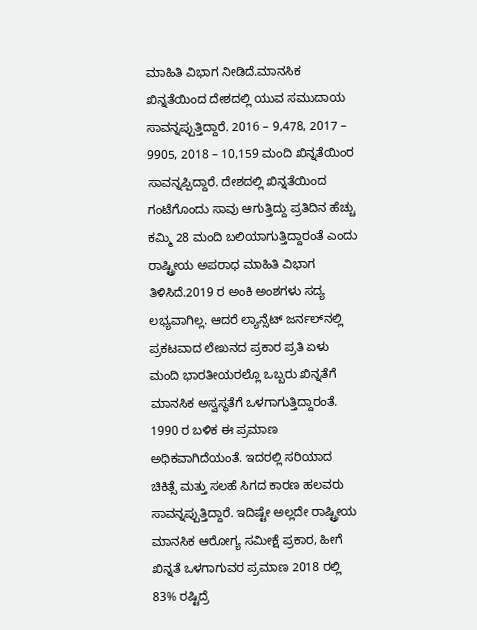ಮಾಹಿತಿ ವಿಭಾಗ ನೀಡಿದೆ.ಮಾನಸಿಕ ಖಿನ್ನತೆಯಿಂದ ದೇಶದಲ್ಲಿ ಯುವ ಸಮುದಾಯ ಸಾವನ್ನಪ್ಪುತ್ತಿದ್ದಾರೆ. 2016 – 9,478, 2017 – 9905, 2018 – 10,159 ಮಂದಿ ಖಿನ್ನತೆಯಿಂರ ಸಾವನ್ನಪ್ಪಿದ್ದಾರೆ. ದೇಶದಲ್ಲಿ ಖಿನ್ನತೆಯಿಂದ ಗಂಟೆಗೊಂದು ಸಾವು ಆಗುತ್ತಿದ್ದು ಪ್ರತಿದಿನ ಹೆಚ್ಚು ಕಮ್ಮಿ 28 ಮಂದಿ ಬಲಿಯಾಗುತ್ತಿದ್ದಾರಂತೆ ಎಂದು ರಾಷ್ಟ್ರೀಯ ಅಪರಾಧ ಮಾಹಿತಿ ವಿಭಾಗ ತಿಳಿಸಿದೆ.2019 ರ ಅಂಕಿ ಅಂಶಗಳು ಸದ್ಯ ಲಭ್ಯವಾಗಿಲ್ಲ. ಆದರೆ ಲ್ಯಾನ್ಸೆಟ್ ಜರ್ನಲ್‍ನಲ್ಲಿ ಪ್ರಕಟವಾದ ಲೇಖನದ ಪ್ರಕಾರ ಪ್ರತಿ ಏಳು ಮಂದಿ ಭಾರತೀಯರಲ್ಲೊ ಒಬ್ಬರು ಖಿನ್ನತೆಗೆ ಮಾನಸಿಕ ಅಸ್ವಸ್ಥತೆಗೆ ಒಳಗಾಗುತ್ತಿದ್ದಾರಂತೆ. 1990 ರ ಬಳಿಕ ಈ ಪ್ರಮಾಣ ಅಧಿಕವಾಗಿದೆಯಂತೆ. ಇದರಲ್ಲಿ ಸರಿಯಾದ ಚಿಕಿತ್ಸೆ ಮತ್ತು ಸಲಹೆ ಸಿಗದ ಕಾರಣ ಹಲವರು ಸಾವನ್ನಪ್ಪುತ್ತಿದ್ದಾರೆ. ಇದಿಷ್ಟೇ ಅಲ್ಲದೇ ರಾಷ್ಟ್ರೀಯ ಮಾನಸಿಕ ಆರೋಗ್ಯ ಸಮೀಕ್ಷೆ ಪ್ರಕಾರ, ಹೀಗೆ ಖಿನ್ನತೆ ಒಳಗಾಗುವರ ಪ್ರಮಾಣ 2018 ರಲ್ಲಿ 83% ರಷ್ಟಿದ್ರೆ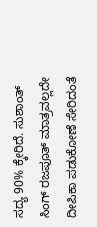ಸದ್ಯ 90% ಕ್ಕೇರಿದೆ. ಸುಶಾಂತ್ ಸಿಂಗ್ ರಜಪೂತ್ ಮಾತ್ರವಲ್ಲದೇ ದೀಪಿಕಾ ಪಡುಕೋಣೆ ಸೇರಿದಂತೆ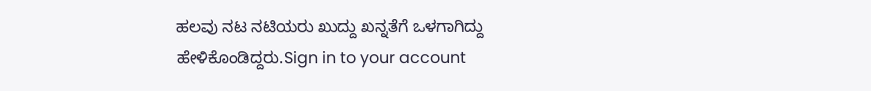ಹಲವು ನಟ ನಟಿಯರು ಖುದ್ದು ಖನ್ನತೆಗೆ ಒಳಗಾಗಿದ್ದು ಹೇಳಿಕೊಂಡಿದ್ದರು.Sign in to your account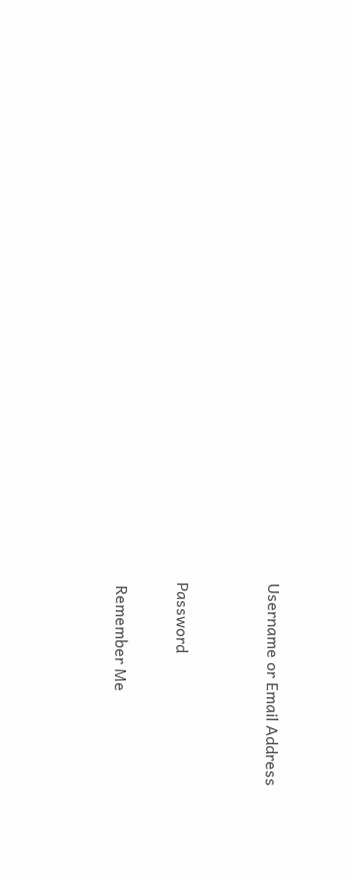Username or Email Address


Password

 Remember Me